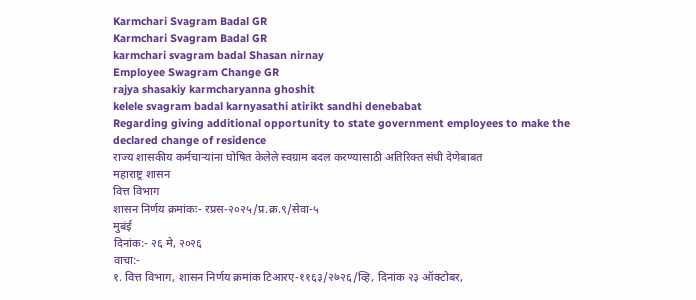Karmchari Svagram Badal GR
Karmchari Svagram Badal GR
karmchari svagram badal Shasan nirnay
Employee Swagram Change GR
rajya shasakiy karmcharyanna ghoshit
kelele svagram badal karnyasathi atirikt sandhi denebabat
Regarding giving additional opportunity to state government employees to make the declared change of residence
राज्य शासकीय कर्मचाऱ्यांना घोषित केलेले स्वग्राम बदल करण्यासाठी अतिरिक्त संधी देणेबाबत
महाराष्ट्र शासन
वित्त विभाग
शासन निर्णय क्रमांकः- रप्रस-२०२५/प्र.क्र.९/सेवा-५
मुबंई
दिनांक:- २६ मे, २०२६
वाचा:-
१. वित्त विभाग, शासन निर्णय क्रमांक टिआरए-११६३/२७२६/व्हि, दिनांक २३ ऑक्टोबर,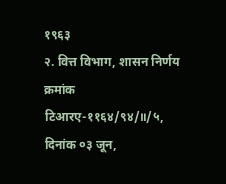१९६३
२. वित्त विभाग, शासन निर्णय क्रमांक टिआरए-११६४/९४/॥/५, दिनांक ०३ जून,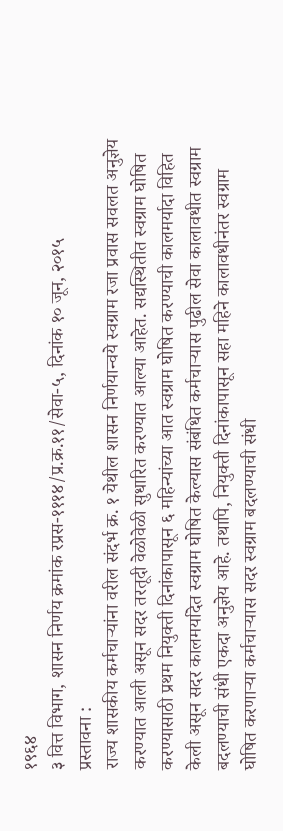१९६४
३ वित्त विभाग, शासन निर्णय क्रमांक रप्रस-१११४/प्र.क्र.११/सेवा-५, दिनांक १० जून, २०१५
प्रस्तावना :
राज्य शासकीय कर्मचाऱ्यांना वरील संदर्भ क्र. १ येथील शासन निर्णयान्वये स्वग्राम रजा प्रवास सवलत अनुज्ञेय करण्यात आली असून सदर तरतूदी वेळोवेळी सुधारित करण्यात आल्या आहेत. सद्यस्थितीत स्वग्राम घोषित करण्यासाठी प्रथम नियुक्ती दिनांकापासून ६ महिन्यांच्या आत स्वग्राम घोषित करण्याची कालमर्यादा विहित केली असून सदर कालमर्यादेत स्वग्राम घोषित केल्यास संबंधित कर्मचाऱ्यास पुढील सेवा कालावधीत स्वग्राम बदलण्याची संधी एकदा अनुज्ञेय आहे. तथापि, नियुक्ती दिनांकापासून सहा महिने कालावधीनंतर स्वग्राम घोषित करणाऱ्या कर्मचाऱ्यास सदर स्वग्राम बदलण्याची संधी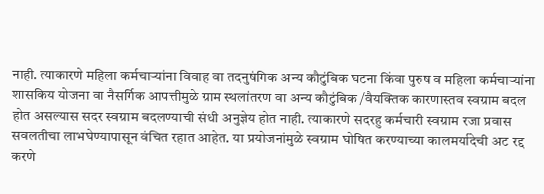नाही. त्याकारणे महिला कर्मचाऱ्यांना विवाह वा तदनुषंगिक अन्य कौटुंबिक घटना किंवा पुरुष व महिला कर्मचाऱ्यांना शासकिय योजना वा नैसर्गिक आपत्तीमुळे ग्राम स्थलांतरण वा अन्य कौटुंबिक /वैयक्तिक कारणास्तव स्वग्राम बदल होत असल्यास सदर स्वग्राम बदलण्याची संधी अनुज्ञेय होत नाही. त्याकारणे सदरहु कर्मचारी स्वग्राम रजा प्रवास सवलतीचा लाभघेण्यापासून वंचित रहात आहेत. या प्रयोजनांमुळे स्वग्राम घोषित करण्याच्या कालमर्यादेची अट रद्द करणे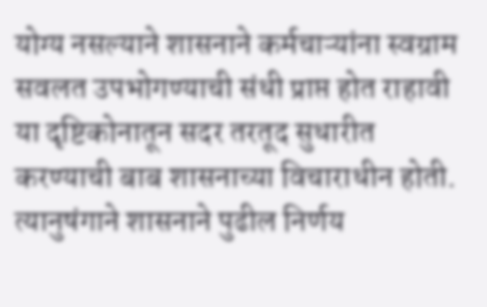योग्य नसल्याने शासनाने कर्मचाऱ्यांना स्वग्राम सवलत उपभोगण्याची संधी प्राप्त होत राहावी या दृष्टिकोनातून सदर तरतूद सुधारीत करण्याची बाब शासनाच्या विचाराधीन होती. त्यानुषंगाने शासनाने पुढील निर्णय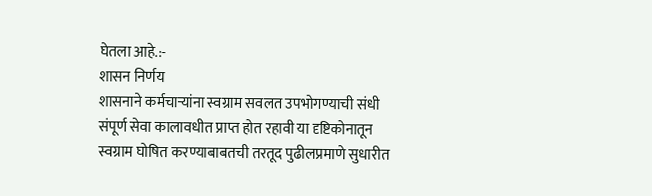घेतला आहे.:-
शासन निर्णय
शासनाने कर्मचाऱ्यांना स्वग्राम सवलत उपभोगण्याची संधी संपूर्ण सेवा कालावधीत प्राप्त होत रहावी या दृष्टिकोनातून स्वग्राम घोषित करण्याबाबतची तरतूद पुढीलप्रमाणे सुधारीत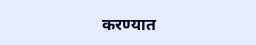करण्यात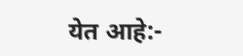येत आहे:-